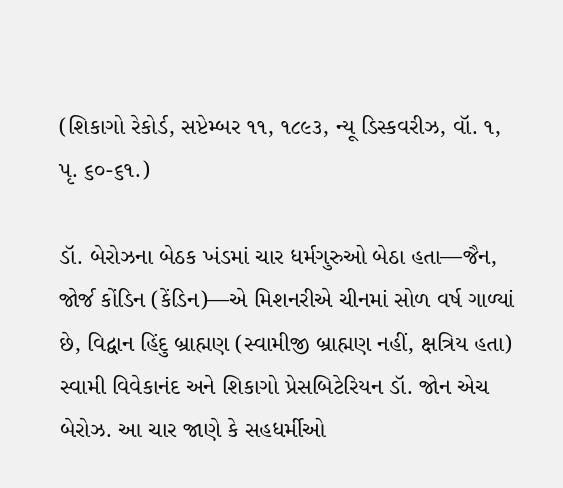(શિકાગો રેકોર્ડ, સપ્ટેમ્બર ૧૧, ૧૮૯૩, ન્યૂ ડિસ્કવરીઝ, વૉ. ૧, પૃ. ૬૦-૬૧.)

ડૉ. બેરોઝના બેઠક ખંડમાં ચાર ધર્મગુરુઓ બેઠા હતા—જૈન, જોર્જ કોંડિન (કેંડિન)—એ મિશનરીએ ચીનમાં સોળ વર્ષ ગાળ્યાં છે, વિદ્વાન હિંદુ બ્રાહ્મણ (સ્વામીજી બ્રાહ્મણ નહીં, ક્ષત્રિય હતા) સ્વામી વિવેકાનંદ અને શિકાગો પ્રેસબિટેરિયન ડૉ. જોન એચ બેરોઝ. આ ચાર જાણે કે સહધર્મીઓ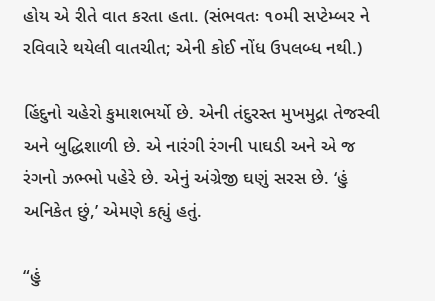હોય એ રીતે વાત કરતા હતા. (સંભવતઃ ૧૦મી સપ્ટેમ્બર ને રવિવારે થયેલી વાતચીત; એની કોઈ નોંધ ઉપલબ્ધ નથી.)

હિંદુનો ચહેરો કુમાશભર્યો છે. એની તંદુરસ્ત મુખમુદ્રા તેજસ્વી અને બુદ્ધિશાળી છે. એ નારંગી રંગની પાઘડી અને એ જ રંગનો ઝભ્ભો પહેરે છે. એનું અંગ્રેજી ઘણું સરસ છે. ‘હું અનિકેત છું,’ એમણે કહ્યું હતું.

“હું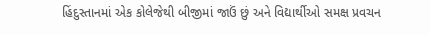હિંદુસ્તાનમાં એક કોલેજેથી બીજીમાં જાઉં છું અને વિદ્યાર્થીઓ સમક્ષ પ્રવચન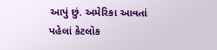આપું છું. અમેરિકા આવતાં પહેલાં કેટલોક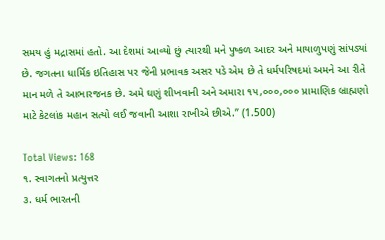સમય હું મદ્રાસમાં હતો. આ દેશમાં આવ્યો છું ત્યારથી મને પુષ્કળ આદર અને માયાળુપણું સાંપડ્યાં છે. જગતના ધાર્મિક ઇતિહાસ પર જેની પ્રભાવક અસર પડે એમ છે તે ધર્મપરિષદમાં અમને આ રીતે માન મળે તે આભારજનક છે. અમે ઘણું શીખવાની અને અમારા ૧૫,૦૦૦,૦૦૦ પ્રામાણિક બ્રાહ્મણો માટે કેટલાંક મહાન સત્યો લઈ જવાની આશા રાખીએ છીએ.” (1.500)

Total Views: 168
૧. સ્વાગતનો પ્રત્યુત્તર
૩. ધર્મ ભારતની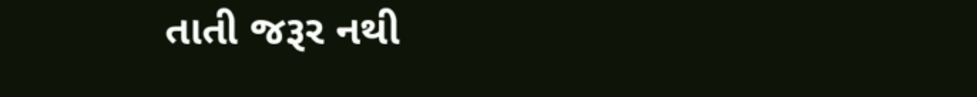તાતી જરૂર નથી